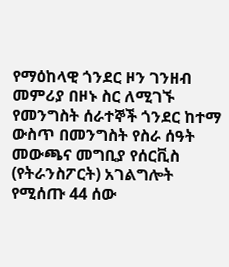የማዕከላዊ ጎንደር ዞን ገንዘብ መምሪያ በዞኑ ስር ለሚገኙ የመንግስት ሰራተኞች ጎንደር ከተማ ውስጥ በመንግስት የስራ ሰዓት መውጫና መግቢያ የሰርቪስ (የትራንስፖርት) አገልግሎት የሚሰጡ 44 ሰው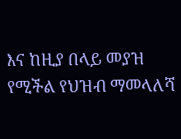እና ከዚያ በላይ መያዝ የሚችል የህዝብ ማመላለሻ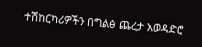ተሽከርካሪዎችን በግልፅ ጨረታ አወዳድሮ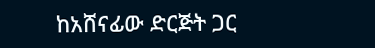ከአሸናፊው ድርጅት ጋር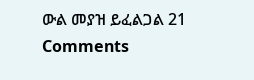ውል መያዝ ይፈልጋል 21 Comments